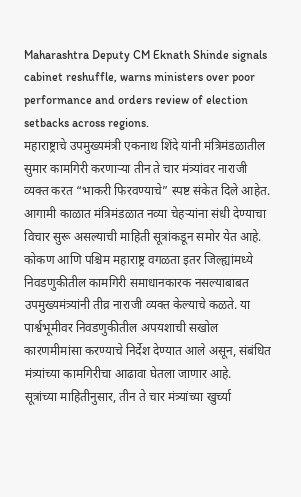Maharashtra Deputy CM Eknath Shinde signals cabinet reshuffle, warns ministers over poor performance and orders review of election setbacks across regions.
महाराष्ट्राचे उपमुख्यमंत्री एकनाथ शिंदे यांनी मंत्रिमंडळातील सुमार कामगिरी करणाऱ्या तीन ते चार मंत्र्यांवर नाराजी व्यक्त करत “भाकरी फिरवण्याचे” स्पष्ट संकेत दिले आहेत. आगामी काळात मंत्रिमंडळात नव्या चेहऱ्यांना संधी देण्याचा विचार सुरू असल्याची माहिती सूत्रांकडून समोर येत आहे.
कोकण आणि पश्चिम महाराष्ट्र वगळता इतर जिल्ह्यांमध्ये निवडणुकीतील कामगिरी समाधानकारक नसल्याबाबत उपमुख्यमंत्र्यांनी तीव्र नाराजी व्यक्त केल्याचे कळते. या पार्श्वभूमीवर निवडणुकीतील अपयशाची सखोल कारणमीमांसा करण्याचे निर्देश देण्यात आले असून, संबंधित मंत्र्यांच्या कामगिरीचा आढावा घेतला जाणार आहे.
सूत्रांच्या माहितीनुसार, तीन ते चार मंत्र्यांच्या खुर्च्या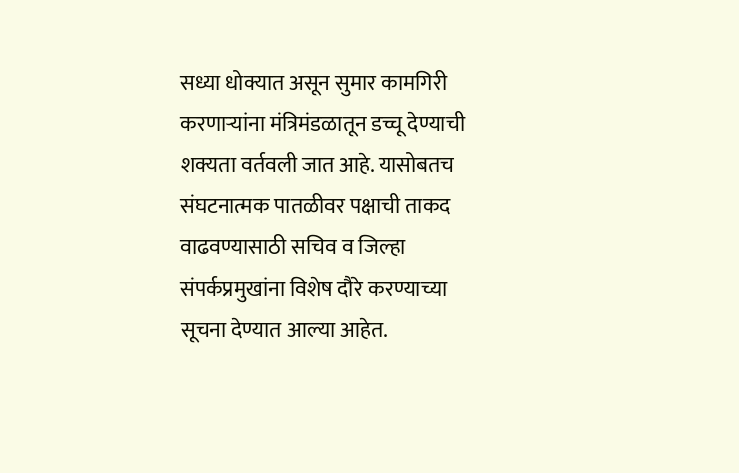सध्या धोक्यात असून सुमार कामगिरी करणाऱ्यांना मंत्रिमंडळातून डच्चू देण्याची शक्यता वर्तवली जात आहे. यासोबतच संघटनात्मक पातळीवर पक्षाची ताकद वाढवण्यासाठी सचिव व जिल्हा संपर्कप्रमुखांना विशेष दौरे करण्याच्या सूचना देण्यात आल्या आहेत.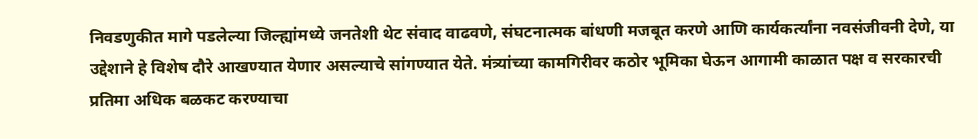निवडणुकीत मागे पडलेल्या जिल्ह्यांमध्ये जनतेशी थेट संवाद वाढवणे, संघटनात्मक बांधणी मजबूत करणे आणि कार्यकर्त्यांना नवसंजीवनी देणे, या उद्देशाने हे विशेष दौरे आखण्यात येणार असल्याचे सांगण्यात येते. मंत्र्यांच्या कामगिरीवर कठोर भूमिका घेऊन आगामी काळात पक्ष व सरकारची प्रतिमा अधिक बळकट करण्याचा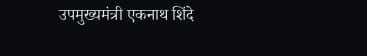उपमुख्यमंत्री एकनाथ शिंदे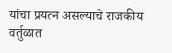यांचा प्रयत्न असल्याचे राजकीय वर्तुळात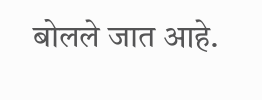बोलले जात आहे.